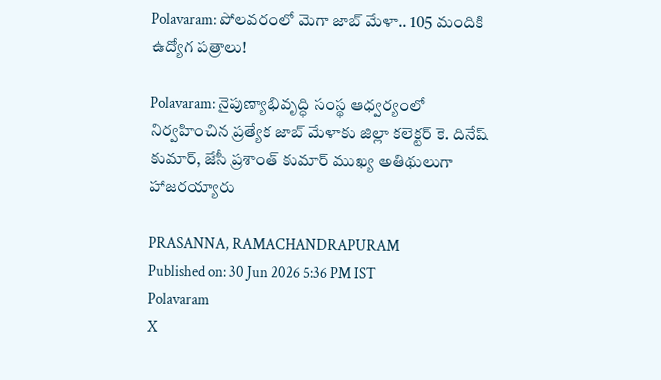Polavaram: పోలవరంలో మెగా జాబ్ మేళా.. 105 మందికి ఉద్యోగ పత్రాలు!

Polavaram: నైపుణ్యాభివృద్ధి సంస్థ ఆధ్వర్యంలో నిర్వహించిన ప్రత్యేక జాబ్ మేళాకు జిల్లా కలెక్టర్ కె. దినేష్ కుమార్, జేసీ ప్రశాంత్ కుమార్ ముఖ్య అతిథులుగా హాజరయ్యారు

PRASANNA, RAMACHANDRAPURAM
Published on: 30 Jun 2026 5:36 PM IST
Polavaram
X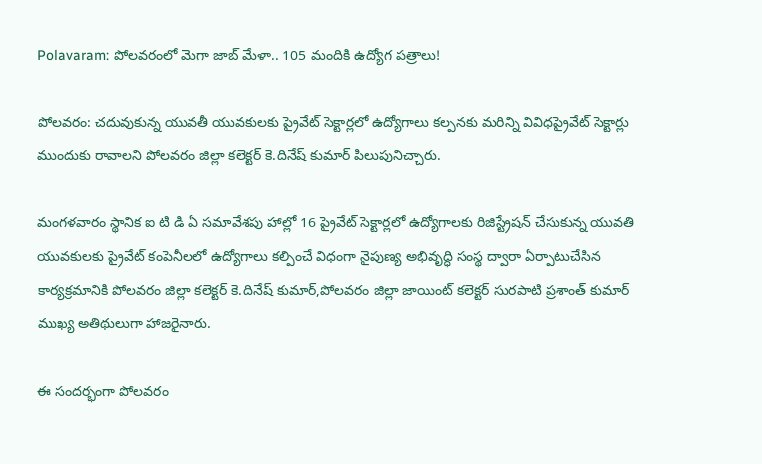Polavaram: పోలవరంలో మెగా జాబ్ మేళా.. 105 మందికి ఉద్యోగ పత్రాలు!

పోలవరం: చదువుకున్న యువతీ యువకులకు ప్రైవేట్ సెక్టార్లలో ఉద్యోగాలు కల్పనకు మరిన్ని వివిధప్రైవేట్ సెక్టార్లు ముందుకు రావాలని పోలవరం జిల్లా కలెక్టర్ కె.దినేష్ కుమార్ పిలుపునిచ్చారు.

మంగళవారం స్థానిక ఐ టి డి ఏ సమావేశపు హాల్లో 16 ప్రైవేట్ సెక్టార్లలో ఉద్యోగాలకు రిజిస్ట్రేషన్ చేసుకున్న యువతి యువకులకు ప్రైవేట్ కంపెనీలలో ఉద్యోగాలు కల్పించే విధంగా నైపుణ్య అభివృద్ధి సంస్థ ద్వారా ఏర్పాటుచేసిన కార్యక్రమానికి పోలవరం జిల్లా కలెక్టర్ కె.దినేష్ కుమార్,పోలవరం జిల్లా జాయింట్ కలెక్టర్ సురపాటి ప్రశాంత్ కుమార్ ముఖ్య అతిథులుగా హాజరైనారు.

ఈ సందర్భంగా పోలవరం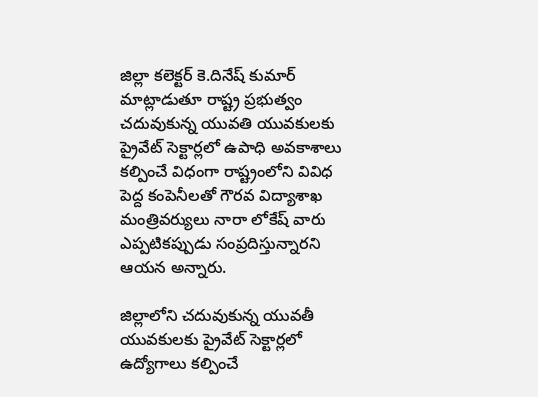జిల్లా కలెక్టర్ కె.దినేష్ కుమార్ మాట్లాడుతూ రాష్ట్ర ప్రభుత్వం చదువుకున్న యువతి యువకులకు ప్రైవేట్ సెక్టార్లలో ఉపాధి అవకాశాలు కల్పించే విధంగా రాష్ట్రంలోని వివిధ పెద్ద కంపెనీలతో గౌరవ విద్యాశాఖ మంత్రివర్యులు నారా లోకేష్ వారు ఎప్పటికప్పుడు సంప్రదిస్తున్నారని ఆయన అన్నారు.

జిల్లాలోని చదువుకున్న యువతీ యువకులకు ప్రైవేట్ సెక్టార్లలో ఉద్యోగాలు కల్పించే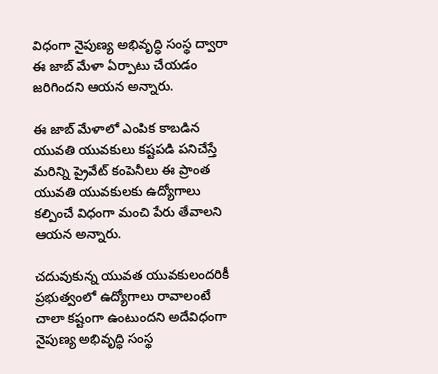విధంగా నైపుణ్య అభివృద్ధి సంస్థ ద్వారా ఈ జాబ్ మేళా ఏర్పాటు చేయడం జరిగిందని ఆయన అన్నారు.

ఈ జాబ్ మేళాలో ఎంపిక కాబడిన యువతి యువకులు కష్టపడి పనిచేస్తే మరిన్ని ప్రైవేట్ కంపెనీలు ఈ ప్రాంత యువతి యువకులకు ఉద్యోగాలు కల్పించే విధంగా మంచి పేరు తేవాలని ఆయన అన్నారు.

చదువుకున్న యువత యువకులందరికీ ప్రభుత్వంలో ఉద్యోగాలు రావాలంటే చాలా కష్టంగా ఉంటుందని అదేవిధంగా నైపుణ్య అభివృద్ధి సంస్థ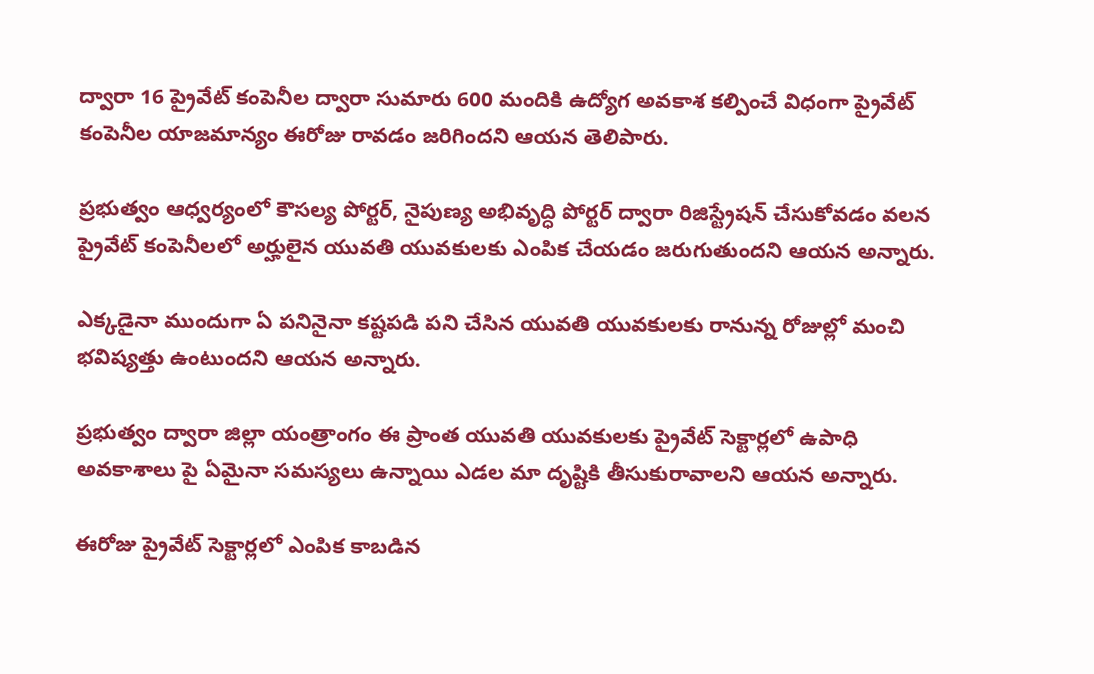ద్వారా 16 ప్రైవేట్ కంపెనీల ద్వారా సుమారు 600 మందికి ఉద్యోగ అవకాశ కల్పించే విధంగా ప్రైవేట్ కంపెనీల యాజమాన్యం ఈరోజు రావడం జరిగిందని ఆయన తెలిపారు.

ప్రభుత్వం ఆధ్వర్యంలో కౌసల్య పోర్టర్, నైపుణ్య అభివృద్ధి పోర్టర్ ద్వారా రిజిస్ట్రేషన్ చేసుకోవడం వలన ప్రైవేట్ కంపెనీలలో అర్హులైన యువతి యువకులకు ఎంపిక చేయడం జరుగుతుందని ఆయన అన్నారు.

ఎక్కడైనా ముందుగా ఏ పనినైనా కష్టపడి పని చేసిన యువతి యువకులకు రానున్న రోజుల్లో మంచి భవిష్యత్తు ఉంటుందని ఆయన అన్నారు.

ప్రభుత్వం ద్వారా జిల్లా యంత్రాంగం ఈ ప్రాంత యువతి యువకులకు ప్రైవేట్ సెక్టార్లలో ఉపాధి అవకాశాలు పై ఏమైనా సమస్యలు ఉన్నాయి ఎడల మా దృష్టికి తీసుకురావాలని ఆయన అన్నారు.

ఈరోజు ప్రైవేట్ సెక్టార్లలో ఎంపిక కాబడిన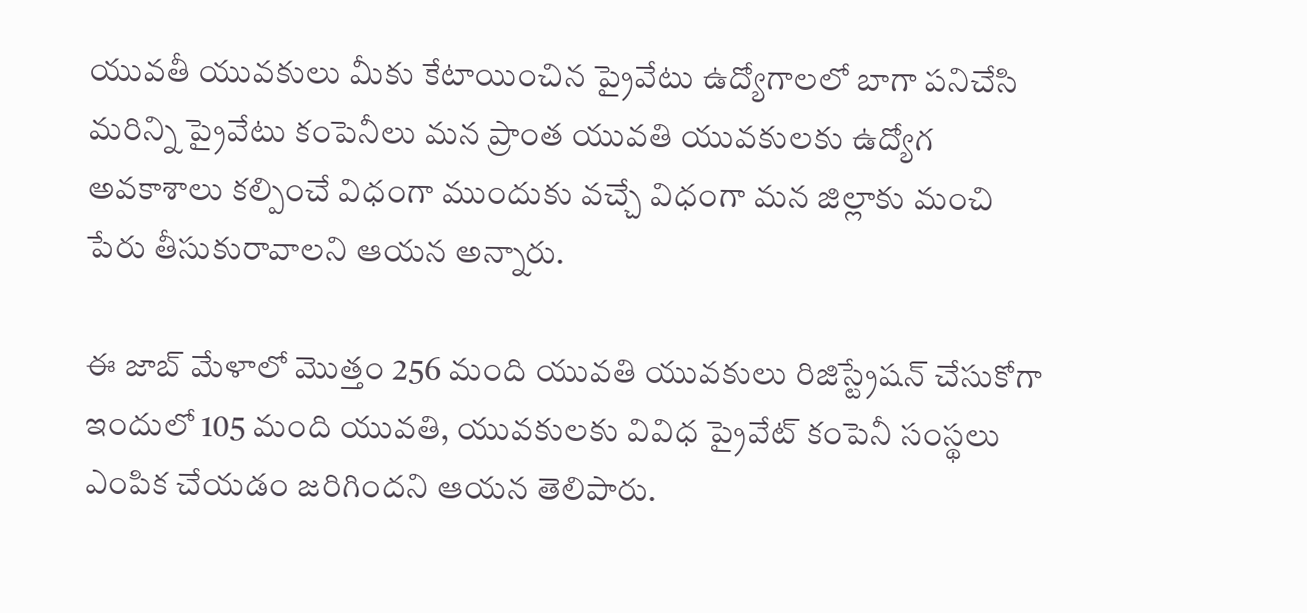యువతీ యువకులు మీకు కేటాయించిన ప్రైవేటు ఉద్యోగాలలో బాగా పనిచేసి మరిన్ని ప్రైవేటు కంపెనీలు మన ప్రాంత యువతి యువకులకు ఉద్యోగ అవకాశాలు కల్పించే విధంగా ముందుకు వచ్చే విధంగా మన జిల్లాకు మంచి పేరు తీసుకురావాలని ఆయన అన్నారు.

ఈ జాబ్ మేళాలో మొత్తం 256 మంది యువతి యువకులు రిజిస్ట్రేషన్ చేసుకోగా ఇందులో 105 మంది యువతి, యువకులకు వివిధ ప్రైవేట్ కంపెనీ సంస్థలు ఎంపిక చేయడం జరిగిందని ఆయన తెలిపారు.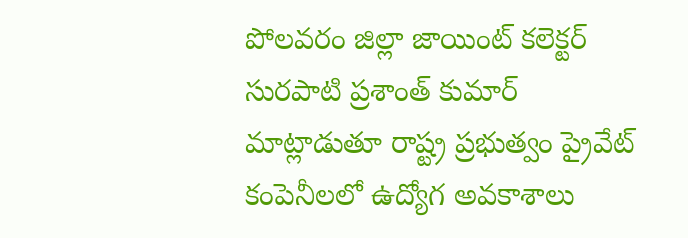పోలవరం జిల్లా జాయింట్ కలెక్టర్ సురపాటి ప్రశాంత్ కుమార్ మాట్లాడుతూ రాష్ట్ర ప్రభుత్వం ప్రైవేట్ కంపెనీలలో ఉద్యోగ అవకాశాలు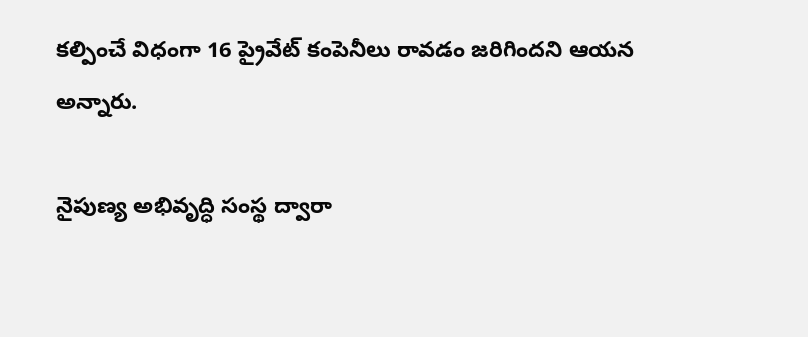కల్పించే విధంగా 16 ప్రైవేట్ కంపెనీలు రావడం జరిగిందని ఆయన అన్నారు.

నైపుణ్య అభివృద్ధి సంస్థ ద్వారా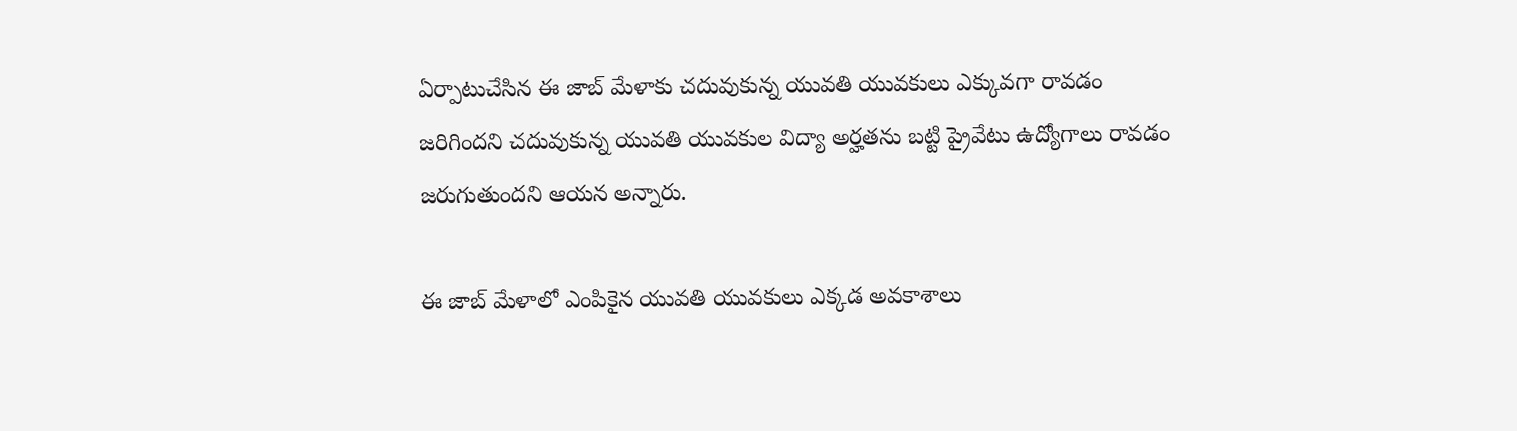ఏర్పాటుచేసిన ఈ జాబ్ మేళాకు చదువుకున్న యువతి యువకులు ఎక్కువగా రావడం జరిగిందని చదువుకున్న యువతి యువకుల విద్యా అర్హతను బట్టి ప్రైవేటు ఉద్యోగాలు రావడం జరుగుతుందని ఆయన అన్నారు.

ఈ జాబ్ మేళాలో ఎంపికైన యువతి యువకులు ఎక్కడ అవకాశాలు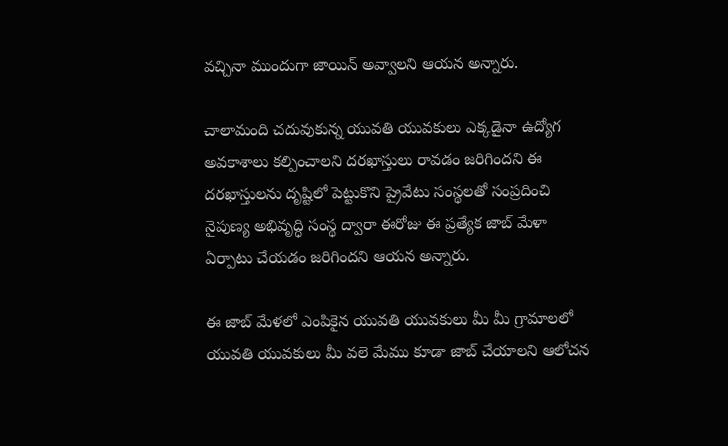వచ్చినా ముందుగా జాయిన్ అవ్వాలని ఆయన అన్నారు.

చాలామంది చదువుకున్న యువతి యువకులు ఎక్కడైనా ఉద్యోగ అవకాశాలు కల్పించాలని దరఖాస్తులు రావడం జరిగిందని ఈ దరఖాస్తులను దృష్టిలో పెట్టుకొని ప్రైవేటు సంస్థలతో సంప్రదించి నైపుణ్య అభివృద్ధి సంస్థ ద్వారా ఈరోజు ఈ ప్రత్యేక జాబ్ మేళా ఏర్పాటు చేయడం జరిగిందని ఆయన అన్నారు.

ఈ జాబ్ మేళలో ఎంపికైన యువతి యువకులు మీ మీ గ్రామాలలో యువతి యువకులు మీ వలె మేము కూడా జాబ్ చేయాలని ఆలోచన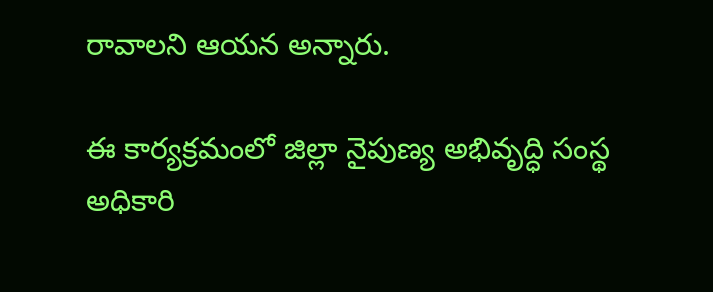రావాలని ఆయన అన్నారు.

ఈ కార్యక్రమంలో జిల్లా నైపుణ్య అభివృద్ధి సంస్థ అధికారి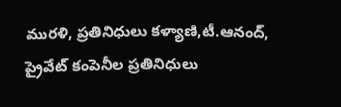మురళి, ప్రతినిధులు కళ్యాణి,టీ.ఆనంద్, ప్రైవేట్ కంపెనీల ప్రతినిధులు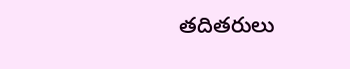తదితరులు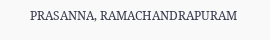PRASANNA, RAMACHANDRAPURAM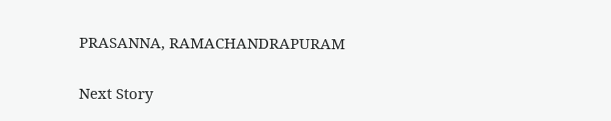PRASANNA, RAMACHANDRAPURAM

Next Story